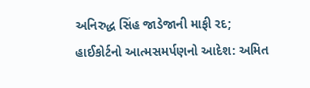અનિરુદ્ધ સિંહ જાડેજાની માફી રદ; હાઈકોર્ટનો આત્મસમર્પણનો આદેશ: અમિત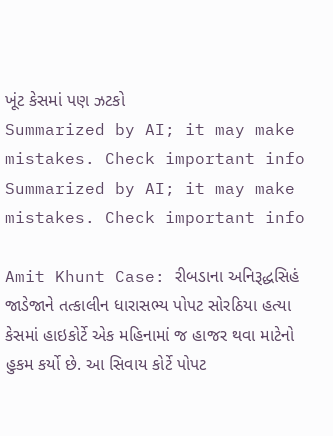ખૂંટ કેસમાં પણ ઝટકો
Summarized by AI; it may make mistakes. Check important info
Summarized by AI; it may make mistakes. Check important info

Amit Khunt Case: રીબડાના અનિરૂદ્ધસિહં જાડેજાને તત્કાલીન ધારાસભ્ય પોપટ સોરઠિયા હત્યા કેસમાં હાઇકોર્ટે એક મહિનામાં જ હાજર થવા માટેનો હુકમ કર્યો છે. આ સિવાય કોર્ટે પોપટ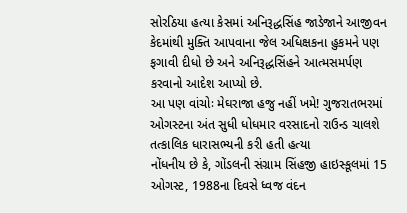સોરઠિયા હત્યા કેસમાં અનિરૂદ્ધસિંહ જાડેજાને આજીવન કેદમાંથી મુક્તિ આપવાના જેલ અધિક્ષકના હુકમને પણ ફગાવી દીધો છે અને અનિરૂદ્ધસિંહને આત્મસમર્પણ કરવાનો આદેશ આપ્યો છે.
આ પણ વાંચોઃ મેઘરાજા હજુ નહીં ખમે! ગુજરાતભરમાં ઓગસ્ટના અંત સુધી ધોધમાર વરસાદનો રાઉન્ડ ચાલશે
તત્કાલિક ધારાસભ્યની કરી હતી હત્યા
નોંધનીય છે કે, ગોંડલની સંગ્રામ સિંહજી હાઇસ્કૂલમાં 15 ઓગસ્ટ, 1988ના દિવસે ધ્વજ વંદન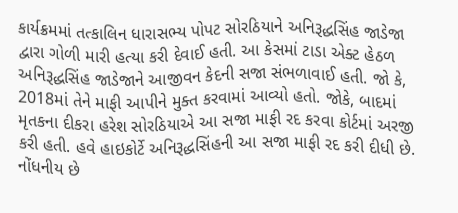કાર્યક્રમમાં તત્કાલિન ધારાસભ્ય પોપટ સોરઠિયાને અનિરૂદ્ધસિંહ જાડેજા દ્વારા ગોળી મારી હત્યા કરી દેવાઈ હતી. આ કેસમાં ટાડા એક્ટ હેઠળ અનિરૂદ્ધસિંહ જાડેજાને આજીવન કેદની સજા સંભળાવાઈ હતી. જો કે, 2018માં તેને માફી આપીને મુક્ત કરવામાં આવ્યો હતો. જોકે, બાદમાં મૃતકના દીકરા હરેશ સોરઠિયાએ આ સજા માફી રદ કરવા કોર્ટમાં અરજી કરી હતી. હવે હાઇકોર્ટે અનિરૂદ્ધસિંહની આ સજા માફી રદ કરી દીધી છે.
નોંધનીય છે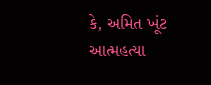કે, અમિત ખૂંટ આત્મહત્યા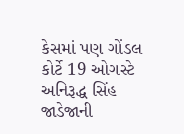કેસમાં પણ ગોંડલ કોર્ટે 19 ઓગસ્ટે અનિરૂદ્ધ સિંહ જાડેજાની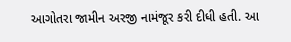આગોતરા જામીન અરજી નામંજૂર કરી દીધી હતી. આ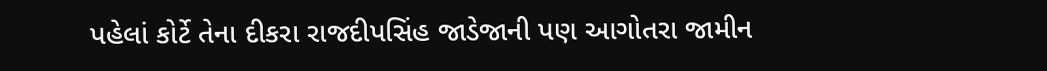પહેલાં કોર્ટે તેના દીકરા રાજદીપસિંહ જાડેજાની પણ આગોતરા જામીન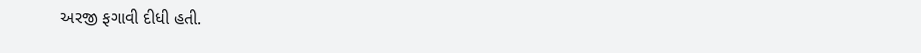અરજી ફગાવી દીધી હતી.